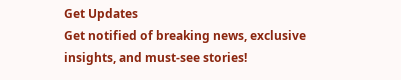Get Updates
Get notified of breaking news, exclusive insights, and must-see stories!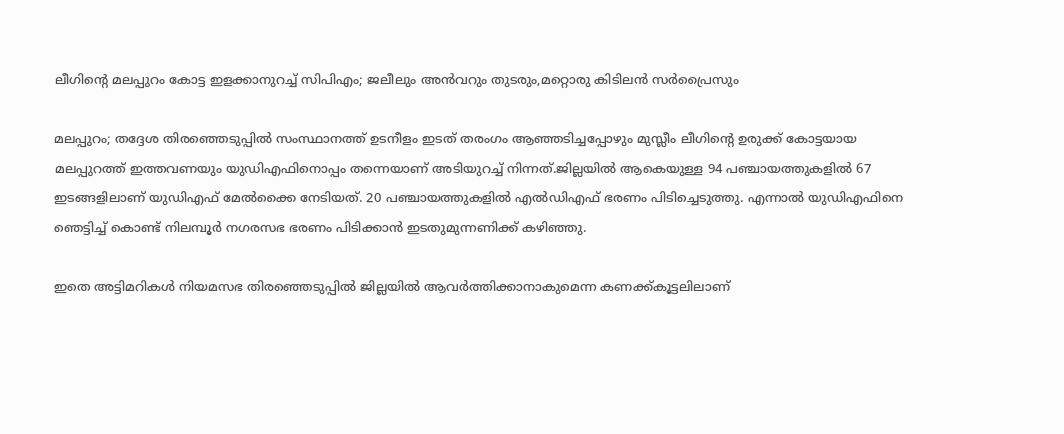ലീഗിന്‍റെ മലപ്പുറം കോട്ട ഇളക്കാനുറച്ച് സിപിഎം; ജലീലും അന്‍വറും തുടരും,മറ്റൊരു കിടിലൻ സർപ്രൈസും

മലപ്പുറം; തദ്ദേശ തിരഞ്ഞെടുപ്പിൽ സംസ്ഥാനത്ത് ഉടനീളം ഇടത് തരംഗം ആഞ്ഞടിച്ചപ്പോഴും മുസ്ലീം ലീഗിന്റെ ഉരുക്ക് കോട്ടയായ മലപ്പുറത്ത് ഇത്തവണയും യുഡിഎഫിനൊപ്പം തന്നെയാണ് അടിയുറച്ച് നിന്നത്.ജില്ലയില്‍ ആകെയുള്ള 94 പഞ്ചായത്തുകളില്‍ 67 ഇടങ്ങളിലാണ് യുഡിഎഫ് മേല്‍ക്കൈ നേടിയത്. 20 പഞ്ചായത്തുകളില്‍ എല്‍ഡിഎഫ് ഭരണം പിടിച്ചെടുത്തു. എന്നാൽ യുഡിഎഫിനെ ഞെട്ടിച്ച് കൊണ്ട് നിലമ്പൂർ നഗരസഭ ഭരണം പിടിക്കാൻ ഇടതുമുന്നണിക്ക് കഴിഞ്ഞു.

ഇതെ അട്ടിമറികൾ നിയമസഭ തിരഞ്ഞെടുപ്പിൽ ജില്ലയിൽ ആവർത്തിക്കാനാകുമെന്ന കണക്ക്കൂട്ടലിലാണ്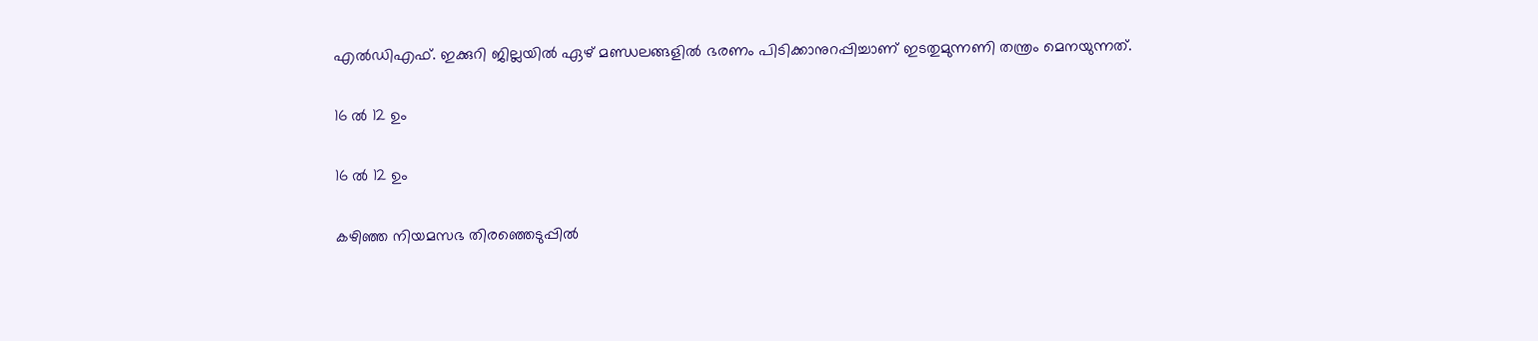എൽഡിഎഫ്. ഇക്കുറി ജില്ലയിൽ ഏഴ് മണ്ഡലങ്ങളിൽ ഭരണം പിടിക്കാനുറപ്പിച്ചാണ് ഇടതുമുന്നണി തന്ത്രം മെനയുന്നത്.

16 ൽ 12 ഉം

16 ൽ 12 ഉം

കഴിഞ്ഞ നിയമസഭ തിരഞ്ഞെടുപ്പിൽ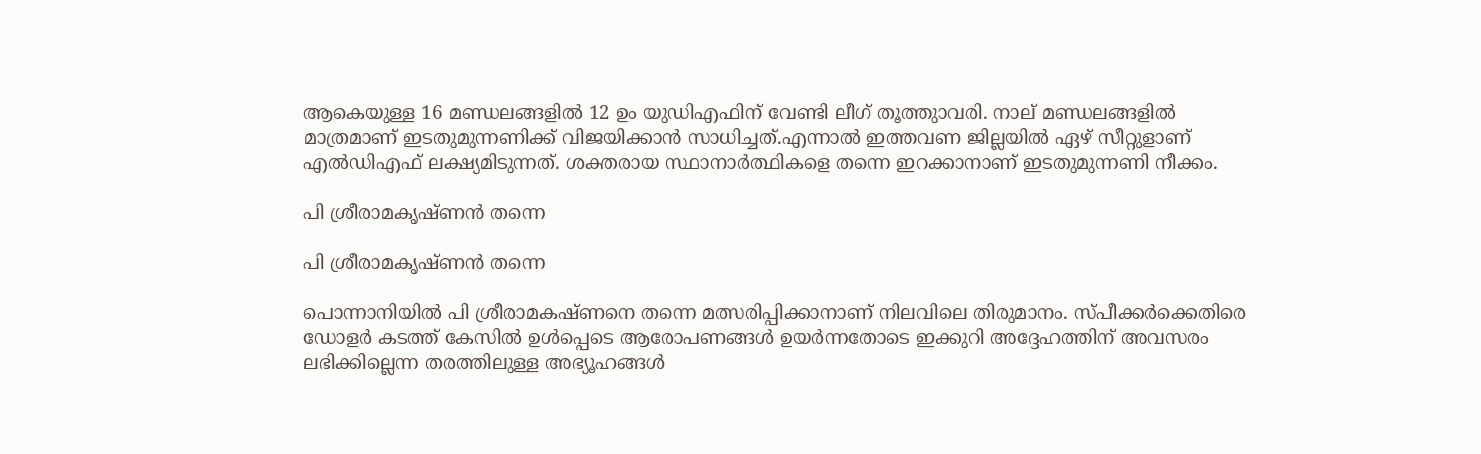ആകെയുള്ള 16 മണ്ഡലങ്ങളിൽ 12 ഉം യുഡിഎഫിന് വേണ്ടി ലീഗ് തൂത്തുാവരി. നാല് മണ്ഡലങ്ങളിൽ മാത്രമാണ് ഇടതുമുന്നണിക്ക് വിജയിക്കാൻ സാധിച്ചത്.എന്നാൽ ഇത്തവണ ജില്ലയിൽ ഏഴ് സീറ്റുളാണ് എൽഡിഎഫ് ലക്ഷ്യമിടുന്നത്. ശക്തരായ സ്ഥാനാർത്ഥികളെ തന്നെ ഇറക്കാനാണ് ഇടതുമുന്നണി നീക്കം.

പി ശ്രീരാമകൃഷ്ണൻ തന്നെ

പി ശ്രീരാമകൃഷ്ണൻ തന്നെ

പൊന്നാനിയിൽ പി ശ്രീരാമകഷ്ണനെ തന്നെ മത്സരിപ്പിക്കാനാണ് നിലവിലെ തിരുമാനം. സ്പീക്കർക്കെതിരെ ഡോളർ കടത്ത് കേസിൽ ഉൾപ്പെടെ ആരോപണങ്ങൾ ഉയർന്നതോടെ ഇക്കുറി അദ്ദേഹത്തിന് അവസരം ലഭിക്കില്ലെന്ന തരത്തിലുള്ള അഭ്യൂഹങ്ങൾ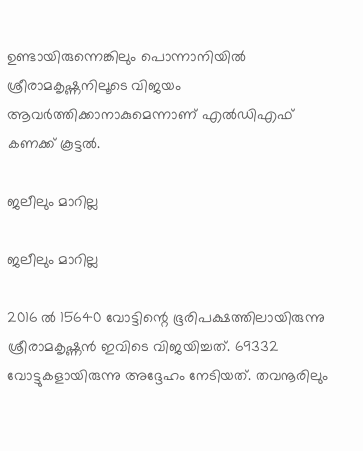ഉണ്ടായിരുന്നെങ്കിലും പൊന്നാനിയിൽ ശ്രീരാമകൃഷ്ണനിലൂടെ വിജയം ആവർത്തിക്കാനാകുമെന്നാണ് എൽഡിഎഫ് കണക്ക് കൂട്ടൽ.

ജലീലും മാറില്ല

ജലീലും മാറില്ല

2016 ൽ 15640 വോട്ടിന്റെ ഭൂരിപക്ഷത്തിലായിരുന്നു ശ്രീരാമകൃഷ്ണൻ ഇവിടെ വിജയിച്ചത്. 69332 വോട്ടുകളായിരുന്നു അദ്ദേഹം നേടിയത്. തവനൂരിലും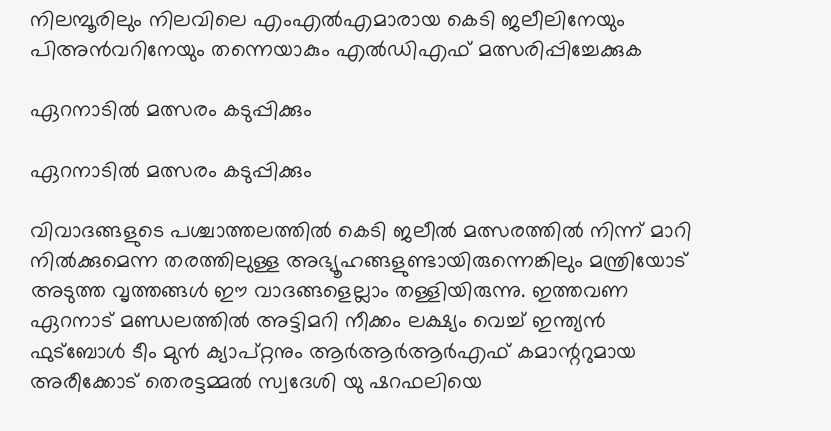നിലമ്പൂരിലും നിലവിലെ എംഎൽഎമാരായ കെടി ജലീലിനേയും പിഅൻവറിനേയും തന്നെയാകും എൽഡിഎഫ് മത്സരിപ്പിച്ചേക്കുക

ഏറനാടിൽ മത്സരം കടുപ്പിക്കും

ഏറനാടിൽ മത്സരം കടുപ്പിക്കും

വിവാദങ്ങളുടെ പശ്ചാത്തലത്തിൽ കെടി ജലീൽ മത്സരത്തിൽ നിന്ന് മാറി നിൽക്കുമെന്ന തരത്തിലുള്ള അഭ്യൂഹങ്ങളുണ്ടായിരുന്നെങ്കിലും മന്ത്രിയോട് അടുത്ത വൃത്തങ്ങൾ ഈ വാദങ്ങളെല്ലാം തള്ളിയിരുന്നു. ഇത്തവണ ഏറനാട് മണ്ഡലത്തിൽ അട്ടിമറി നീക്കം ലക്ഷ്യം വെച്ച് ഇന്ത്യൻ ഫുട്ബോൾ ടീം മുൻ ക്യാപ്റ്റനും ആർആർആർഎഫ് കമാന്ററുമായ അരീക്കോട് തെരട്ടമ്മൽ സ്വദേശി യു ഷറഫലിയെ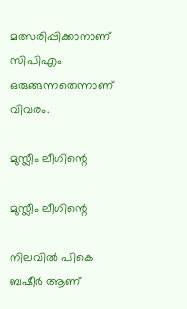മത്സരിപ്പിക്കാനാണ് സിപിഎം ഒരുങ്ങന്നതെന്നാണ് വിവരം.

മുസ്ലീം ലീഗിന്റെ

മുസ്ലീം ലീഗിന്റെ

നിലവിൽ പികെ ബഷീർ ആണ്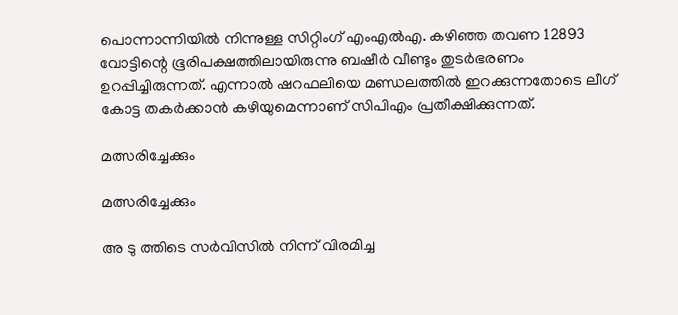പൊന്നാന്നിയിൽ നിന്നുള്ള സിറ്റിംഗ് എംഎൽഎ. കഴിഞ്ഞ തവണ 12893 വോട്ടിന്റെ ഭൂരിപക്ഷത്തിലായിരുന്നു ബഷീർ വീണ്ടും തുടർഭരണം ഉറപ്പിച്ചിരുന്നത്. എന്നാൽ ഷറഫലിയെ മണ്ഡലത്തിൽ ഇറക്കുന്നതോടെ ലീഗ് കോട്ട തകർക്കാൻ കഴിയുമെന്നാണ് സിപിഎം പ്രതീക്ഷിക്കുന്നത്.

മത്സരിച്ചേക്കും

മത്സരിച്ചേക്കും

അ ടു ത്തിടെ സർവിസിൽ നിന്ന് വിരമിച്ച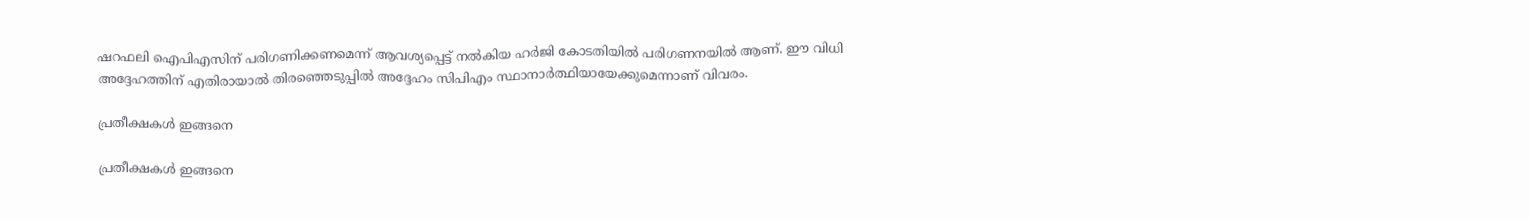ഷറഫലി ഐപിഎസിന് പരിഗണിക്കണമെന്ന് ആവശ്യപ്പെട്ട് നൽകിയ ഹർജി കോടതിയിൽ പരിഗണനയിൽ ആണ്. ഈ വിധി അദ്ദേഹത്തിന് എതിരായാൽ തിരഞ്ഞെടുപ്പിൽ അദ്ദേഹം സിപിഎം സ്ഥാനാർത്ഥിയായേക്കുമെന്നാണ് വിവരം.

പ്രതീക്ഷകൾ ഇങ്ങനെ

പ്രതീക്ഷകൾ ഇങ്ങനെ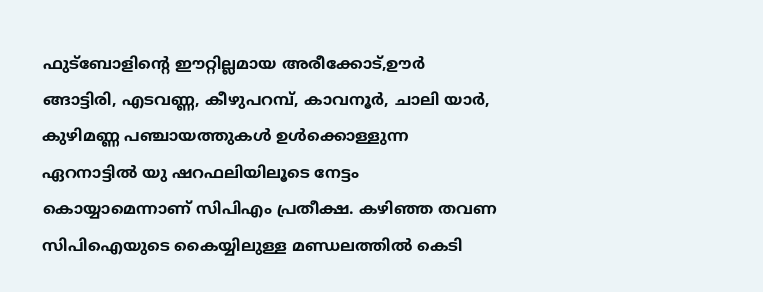ഫുട്ബോളിന്‍റെ ഈറ്റില്ലമായ അരീക്കോട്,ഊർ ങ്ങാട്ടിരി, എടവണ്ണ, കീഴുപറമ്പ്, കാവനൂർ, ചാലി യാര്‍, കുഴിമണ്ണ പഞ്ചായത്തുകൾ ഉൾക്കൊള്ളുന്ന ഏറനാട്ടിൽ യു ഷറഫലിയിലൂടെ നേട്ടം കൊയ്യാമെന്നാണ് സിപിഎം പ്രതീക്ഷ. കഴിഞ്ഞ തവണ സിപിഐയുടെ കൈയ്യിലുള്ള മണ്ഡലത്തിൽ കെടി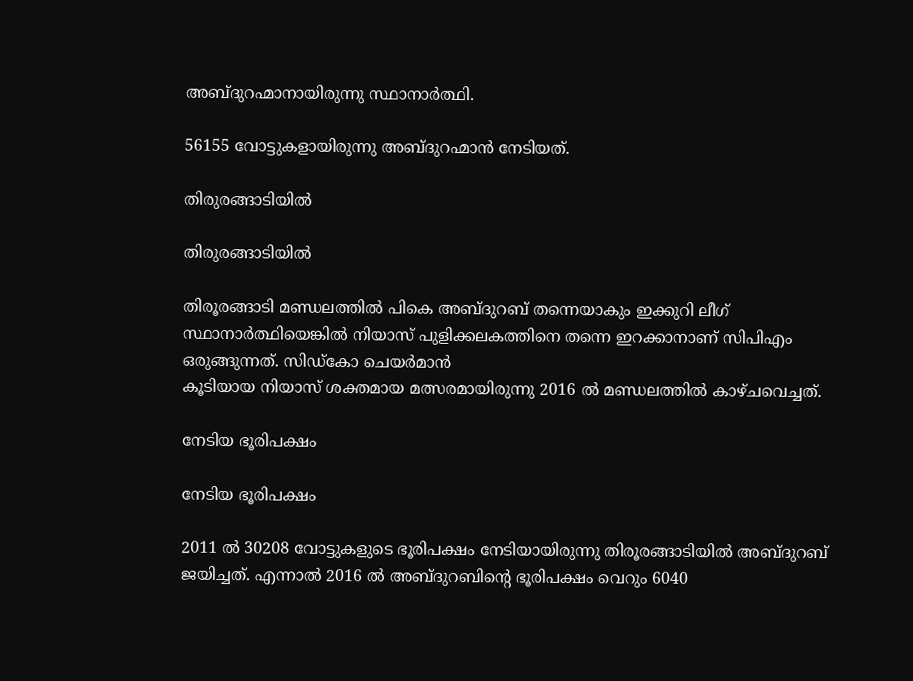അബ്ദുറഹ്മാനായിരുന്നു സ്ഥാനാർത്ഥി.

56155 വോട്ടുകളായിരുന്നു അബ്ദുറഹ്മാൻ നേടിയത്.

തിരുരങ്ങാടിയിൽ

തിരുരങ്ങാടിയിൽ

തിരൂരങ്ങാടി മണ്ഡലത്തിൽ പികെ അബ്ദുറബ് തന്നെയാകും ഇക്കുറി ലീഗ് സ്ഥാനാർത്ഥിയെങ്കിൽ നിയാസ് പുളിക്കലകത്തിനെ തന്നെ ഇറക്കാനാണ് സിപിഎം ഒരുങ്ങുന്നത്. സിഡ്കോ ചെയർമാൻ
കൂടിയായ നിയാസ് ശക്തമായ മത്സരമായിരുന്നു 2016 ൽ മണ്ഡലത്തിൽ കാഴ്ചവെച്ചത്.

നേടിയ ഭൂരിപക്ഷം

നേടിയ ഭൂരിപക്ഷം

2011 ൽ 30208 വോട്ടുകളുടെ ഭൂരിപക്ഷം നേടിയായിരുന്നു തിരൂരങ്ങാടിയിൽ അബ്ദുറബ് ജയിച്ചത്. എന്നാൽ 2016 ൽ അബ്ദുറബിന്റെ ഭൂരിപക്ഷം വെറും 6040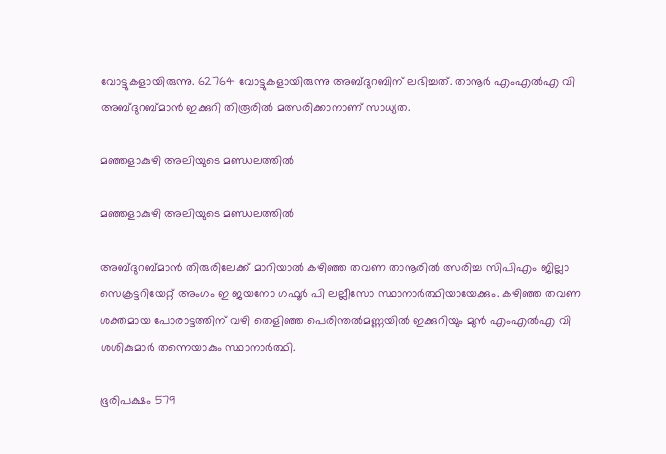വോട്ടുകളായിരുന്നു. 62764 വോട്ടുകളായിരുന്നു അബ്ദുറബിന് ലഭിച്ചത്. താനൂർ എംഎൽഎ വി അബ്ദുറബ്മാൻ ഇക്കുറി തിരൂരിൽ മത്സരിക്കാനാണ് സാധ്യത.

മഞ്ഞളാകുഴി അലിയുടെ മണ്ഡലത്തിൽ

മഞ്ഞളാകുഴി അലിയുടെ മണ്ഡലത്തിൽ

അബ്ദുറബ്മാൻ തിരുരിലേക്ക് മാറിയാൽ കഴിഞ്ഞ തവണ താനൂരിൽ ത്സരിച്ച സിപിഎം ജില്ലാ സെക്രട്ടറിയേറ്റ് അംഗം ഇ ജയനോ ഗഫൂർ പി ലല്ലീസോ സ്ഥാനാർത്ഥിയായേക്കും. കഴിഞ്ഞ തവണ ശക്തമായ പോരാട്ടത്തിന് വഴി തെളിഞ്ഞ പെരിന്തൽമണ്ണയിൽ ഇക്കുറിയും മുൻ എംഎൽഎ വി ശശികുമാർ തന്നെയാകും സ്ഥാനാർത്ഥി.

ഭൂരിപക്ഷം 579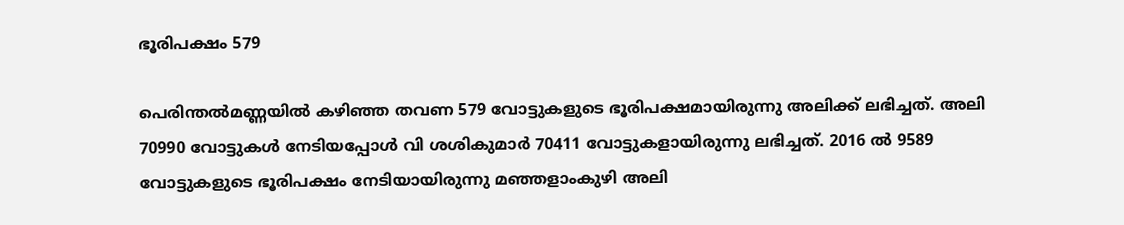ഭൂരിപക്ഷം 579

പെരിന്തൽമണ്ണയിൽ കഴിഞ്ഞ തവണ 579 വോട്ടുകളുടെ ഭൂരിപക്ഷമായിരുന്നു അലിക്ക് ലഭിച്ചത്. അലി 70990 വോട്ടുകൾ നേടിയപ്പോൾ വി ശശികുമാർ 70411 വോട്ടുകളായിരുന്നു ലഭിച്ചത്. 2016 ൽ 9589 വോട്ടുകളുടെ ഭൂരിപക്ഷം നേടിയായിരുന്നു മഞ്ഞളാംകുഴി അലി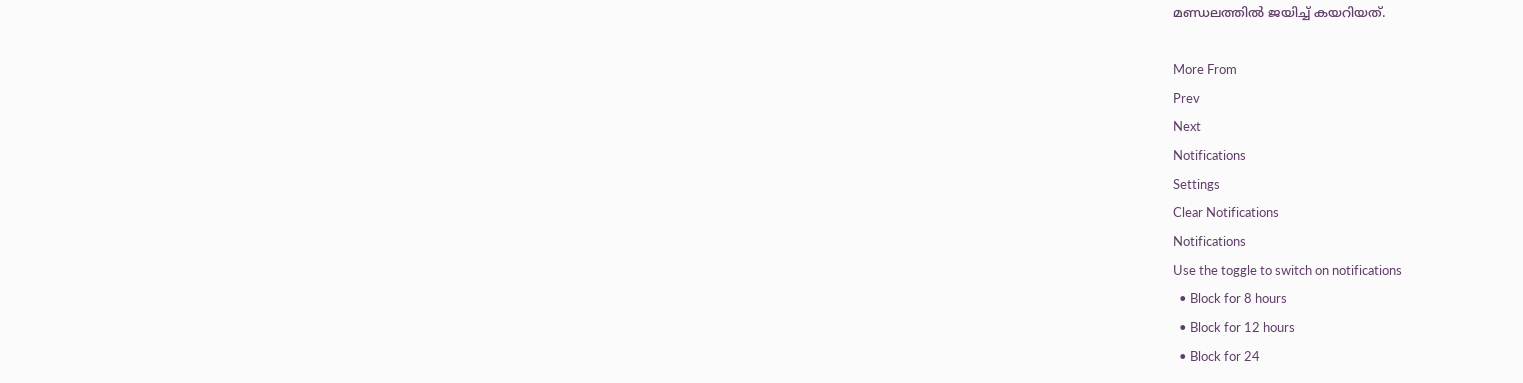മണ്ഡലത്തിൽ ജയിച്ച് കയറിയത്.

More From
Prev
Next
Notifications
Settings
Clear Notifications
Notifications
Use the toggle to switch on notifications
  • Block for 8 hours
  • Block for 12 hours
  • Block for 24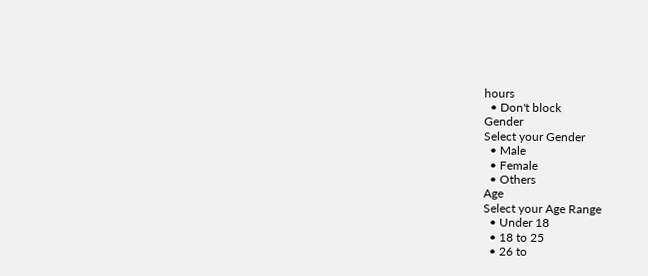hours
  • Don't block
Gender
Select your Gender
  • Male
  • Female
  • Others
Age
Select your Age Range
  • Under 18
  • 18 to 25
  • 26 to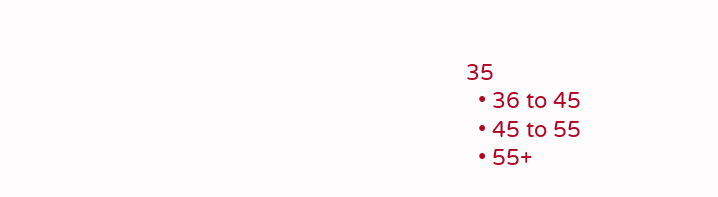35
  • 36 to 45
  • 45 to 55
  • 55+